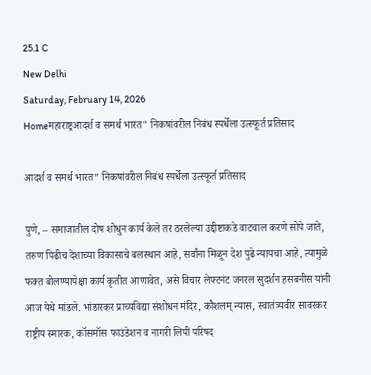25.1 C
New Delhi
Saturday, February 14, 2026
Homeमहाराष्ट्रआदर्श व समर्थ भारत" निकषांवरील निबंध स्पर्धेला उत्स्फूर्त प्रतिसाद

आदर्श व समर्थ भारत” निकषांवरील निबंध स्पर्धेला उत्स्फूर्त प्रतिसाद

पुणे, – समाजातील दोष शोधुन कार्य केले तर ठरलेल्या उद्दीष्टाकडे वाटचाल करणे सोपे जाते, तरुण पिढीच देशाच्या विकासाचे बलस्थान आहे, सर्वांना मिळून देश पुढे न्यायचा आहे, त्यामुळे फक्त बोलण्यापेक्षा कार्य कृतीत आणावेत, असे विचार लेफ्टनंट जनरल सुदर्शन हसबनीस यांनी आज येथे मांडले. भांडारकर प्राच्यविद्या संशोधन मंदिर, कौशलम् न्यास, स्वातंत्र्यवीर सावरकर राष्ट्रीय स्मारक, कॉसमॉस फाउंडेशन व नागरी लिपी परिषद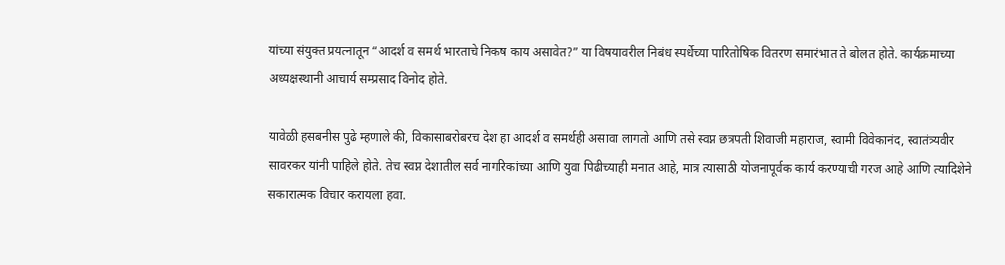यांच्या संयुक्त प्रयत्नातून “आदर्श व समर्थ भारताचे निकष काय असावेत?” या विषयावरील निबंध स्पर्धेच्या पारितोषिक वितरण समारंभात ते बोलत होते. कार्यक्रमाच्या अध्यक्षस्थानी आचार्य सम्प्रसाद विनोद होते.

यावेळी हसबनीस पुढे म्हणाले की, विकासाबरोबरच देश हा आदर्श व समर्थही असावा लागतो आणि तसे स्वप्न छत्रपती शिवाजी महाराज, स्वामी विवेकानंद, स्वातंत्र्यवीर सावरकर यांनी पाहिले होते. तेच स्वप्न देशातील सर्व नागरिकांच्या आणि युवा पिढीच्याही मनात आहे, मात्र त्यासाठी योजनापूर्वक कार्य करण्याची गरज आहे आणि त्यादिशेने सकारात्मक विचार करायला हवा.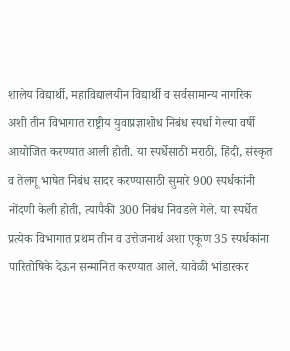शालेय विद्यार्थी, महाविद्यालयीन विद्यार्थी व सर्वसामान्य नागरिक अशी तीन विभागात राष्ट्रीय युवाप्रज्ञाशोध निबंध स्पर्धा गेल्या वर्षी आयोजित करण्यात आली होती. या स्पर्धेसाठी मराठी, हिंदी, संस्कृत व तेलगू भाषेत निबंध सादर करण्यासाठी सुमारे 900 स्पर्धकांनी नोंदणी केली होती, त्यापैकी 300 निबंध निवडले गेले. या स्पर्धेत प्रत्येक विभागात प्रथम तीन व उत्तेजनार्थ अशा एकूण 35 स्पर्धकांना पारितोषिके देऊन सन्मानित करण्यात आले. यावेळी भांडारकर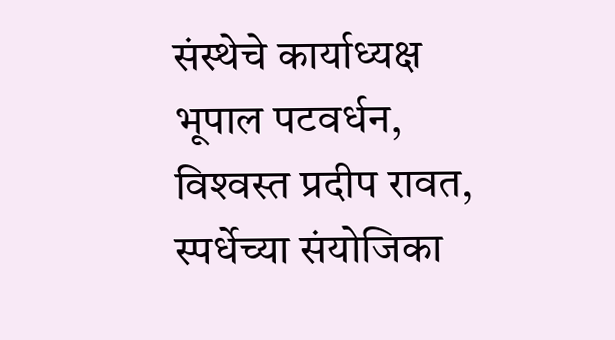संस्थेचे कार्याध्यक्ष भूपाल पटवर्धन, विश्‍वस्त प्रदीप रावत, स्पर्धेच्या संयोजिका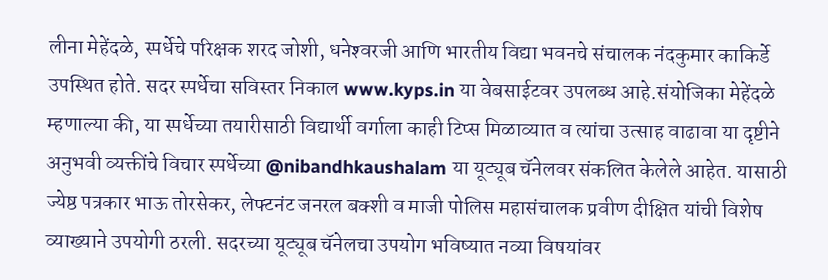लीना मेहेंदळे, स्पर्धेचे परिक्षक शरद जोशी, धनेश्‍वरजी आणि भारतीय विद्या भवनचे संचालक नंदकुमार काकिर्डे उपस्थित होते. सदर स्पर्धेचा सविस्तर निकाल www.kyps.in या वेबसाईटवर उपलब्ध आहे.संयोजिका मेहेंदळे म्हणाल्या की, या स्पर्धेच्या तयारीसाठी विद्यार्थी वर्गाला काही टिप्स मिळाव्यात व त्यांचा उत्साह वाढावा या दृष्टीने अनुभवी व्यक्तींचे विचार स्पर्धेच्या @nibandhkaushalam या यूट्यूब चॅनेलवर संकलित केलेले आहेत. यासाठी ज्येष्ठ पत्रकार भाऊ तोरसेकर, लेफ्टनंट जनरल बक्शी व माजी पोलिस महासंचालक प्रवीण दीक्षित यांची विशेष व्याख्याने उपयोगी ठरली. सदरच्या यूट्यूब चॅनेलचा उपयोग भविष्यात नव्या विषयांवर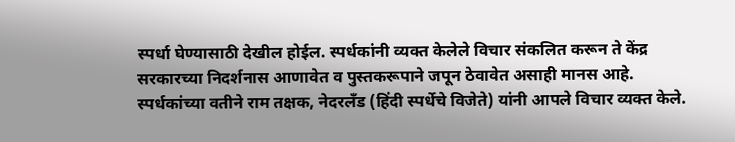स्पर्धा घेण्यासाठी देखील होईल. स्पर्धकांनी व्यक्त केलेले विचार संकलित करून ते केंद्र सरकारच्या निदर्शनास आणावेत व पुस्तकरूपाने जपून ठेवावेत असाही मानस आहे. स्पर्धकांच्या वतीने राम तक्षक, नेदरलँड (हिंदी स्पर्धेचे विजेते) यांनी आपले विचार व्यक्त केले.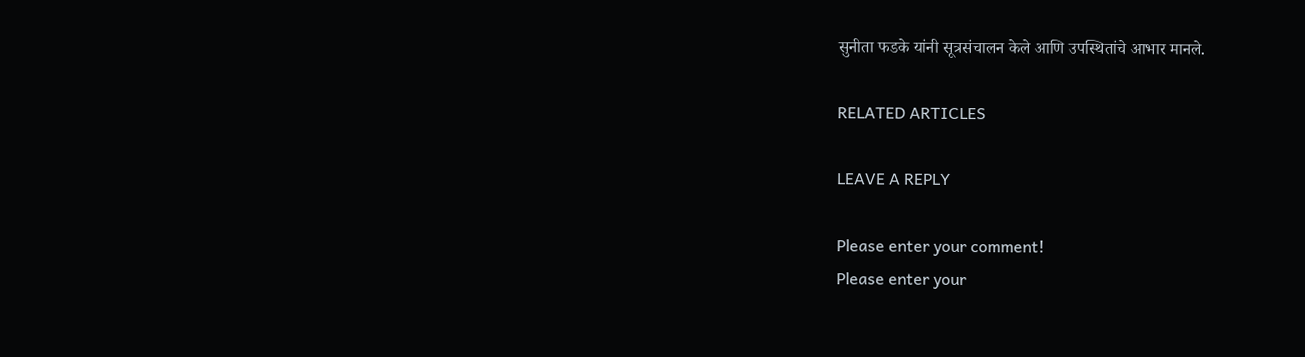सुनीता फडके यांनी सूत्रसंचालन केले आणि उपस्थितांचे आभार मानले.

RELATED ARTICLES

LEAVE A REPLY

Please enter your comment!
Please enter your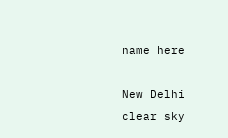name here

New Delhi
clear sky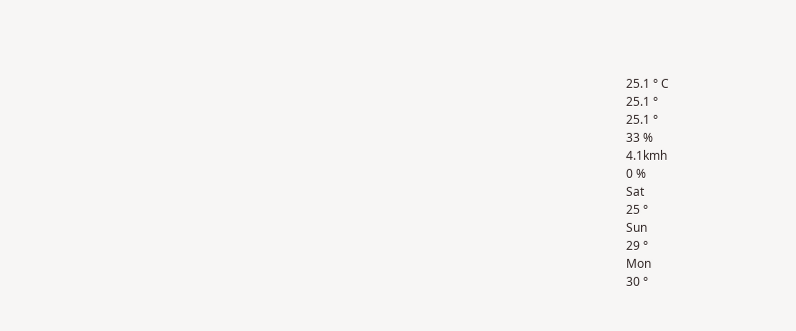25.1 ° C
25.1 °
25.1 °
33 %
4.1kmh
0 %
Sat
25 °
Sun
29 °
Mon
30 °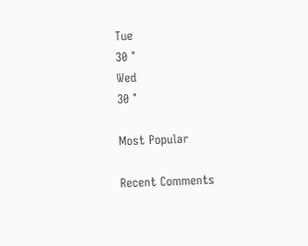Tue
30 °
Wed
30 °

Most Popular

Recent Comments